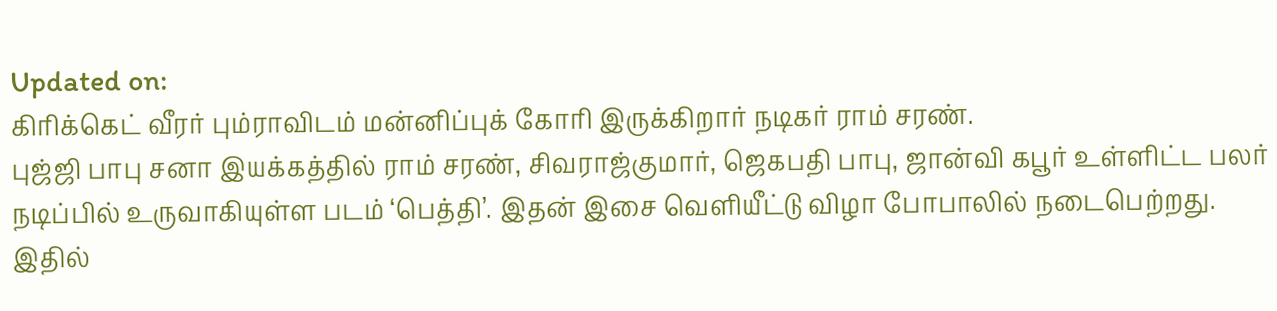Updated on:
கிரிக்கெட் வீரர் பும்ராவிடம் மன்னிப்புக் கோரி இருக்கிறார் நடிகர் ராம் சரண்.
புஜ்ஜி பாபு சனா இயக்கத்தில் ராம் சரண், சிவராஜ்குமார், ஜெகபதி பாபு, ஜான்வி கபூர் உள்ளிட்ட பலர் நடிப்பில் உருவாகியுள்ள படம் ‘பெத்தி’. இதன் இசை வெளியீட்டு விழா போபாலில் நடைபெற்றது. இதில்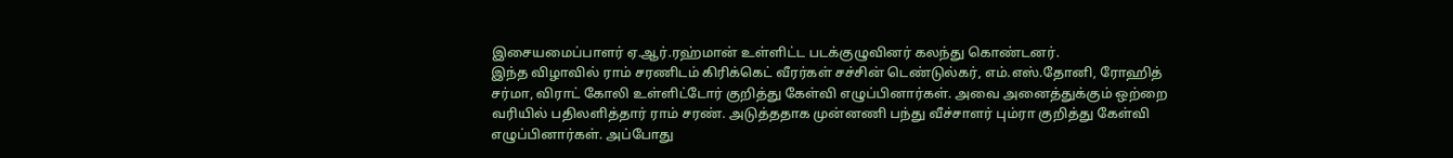இசையமைப்பாளர் ஏ.ஆர்.ரஹ்மான் உள்ளிட்ட படக்குழுவினர் கலந்து கொண்டனர்.
இந்த விழாவில் ராம் சரணிடம் கிரிக்கெட் வீரர்கள் சச்சின் டெண்டுல்கர், எம்.எஸ்.தோனி, ரோஹித் சர்மா, விராட் கோலி உள்ளிட்டோர் குறித்து கேள்வி எழுப்பினார்கள். அவை அனைத்துக்கும் ஒற்றை வரியில் பதிலளித்தார் ராம் சரண். அடுத்ததாக முன்னணி பந்து வீச்சாளர் பும்ரா குறித்து கேள்வி எழுப்பினார்கள். அப்போது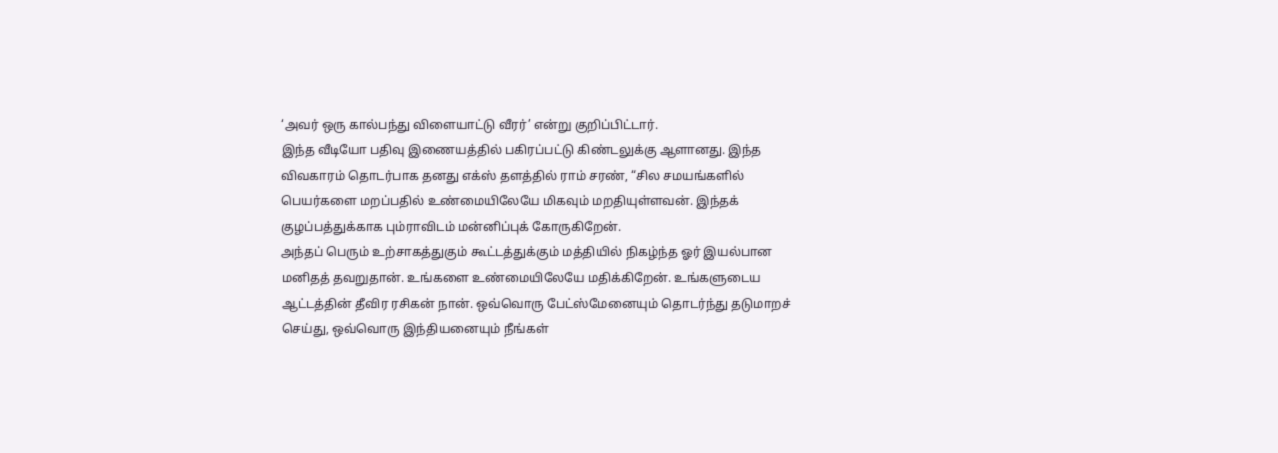‘அவர் ஒரு கால்பந்து விளையாட்டு வீரர்’ என்று குறிப்பிட்டார்.
இந்த வீடியோ பதிவு இணையத்தில் பகிரப்பட்டு கிண்டலுக்கு ஆளானது. இந்த விவகாரம் தொடர்பாக தனது எக்ஸ் தளத்தில் ராம் சரண், “சில சமயங்களில் பெயர்களை மறப்பதில் உண்மையிலேயே மிகவும் மறதியுள்ளவன். இந்தக் குழப்பத்துக்காக பும்ராவிடம் மன்னிப்புக் கோருகிறேன்.
அந்தப் பெரும் உற்சாகத்துகும் கூட்டத்துக்கும் மத்தியில் நிகழ்ந்த ஓர் இயல்பான மனிதத் தவறுதான். உங்களை உண்மையிலேயே மதிக்கிறேன். உங்களுடைய ஆட்டத்தின் தீவிர ரசிகன் நான். ஒவ்வொரு பேட்ஸ்மேனையும் தொடர்ந்து தடுமாறச் செய்து, ஒவ்வொரு இந்தியனையும் நீங்கள்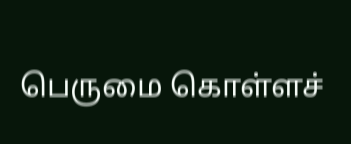பெருமை கொள்ளச்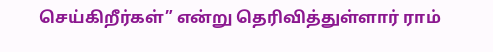செய்கிறீர்கள்” என்று தெரிவித்துள்ளார் ராம்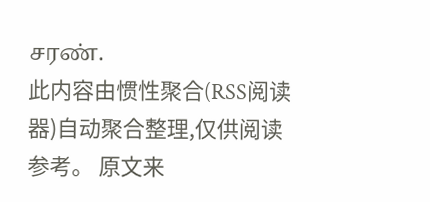சரண்.
此内容由惯性聚合(RSS阅读器)自动聚合整理,仅供阅读参考。 原文来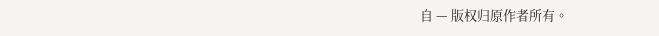自 — 版权归原作者所有。